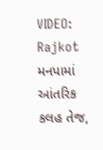VIDEO: Rajkot મનપામાં આંતરિક કલહ તેજ,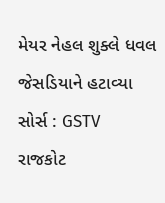મેયર નેહલ શુક્લે ધવલ જેસડિયાને હટાવ્યા
સોર્સ : GSTV
રાજકોટ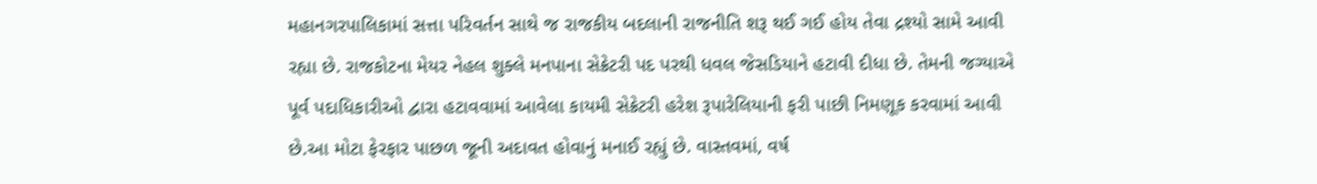મહાનગરપાલિકામાં સત્તા પરિવર્તન સાથે જ રાજકીય બદલાની રાજનીતિ શરૂ થઈ ગઈ હોય તેવા દ્રશ્યો સામે આવી રહ્યા છે. રાજકોટના મેયર નેહલ શુક્લે મનપાના સેક્રેટરી પદ પરથી ધવલ જેસડિયાને હટાવી દીધા છે. તેમની જગ્યાએ પૂર્વ પદાધિકારીઓ દ્વારા હટાવવામાં આવેલા કાયમી સેક્રેટરી હરેશ રૂપારેલિયાની ફરી પાછી નિમણૂક કરવામાં આવી છે.આ મોટા ફેરફાર પાછળ જૂની અદાવત હોવાનું મનાઈ રહ્યું છે. વાસ્તવમાં, વર્ષ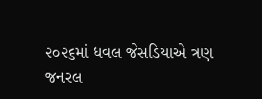૨૦૨૬માં ધવલ જેસડિયાએ ત્રણ જનરલ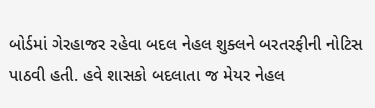બોર્ડમાં ગેરહાજર રહેવા બદલ નેહલ શુક્લને બરતરફીની નોટિસ પાઠવી હતી. હવે શાસકો બદલાતા જ મેયર નેહલ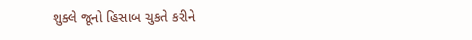શુક્લે જૂનો હિસાબ ચુકતે કરીને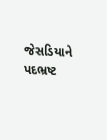જેસડિયાને પદભ્રષ્ટ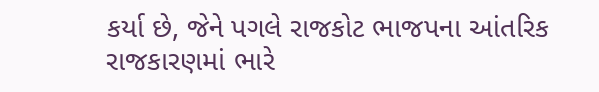કર્યા છે, જેને પગલે રાજકોટ ભાજપના આંતરિક રાજકારણમાં ભારે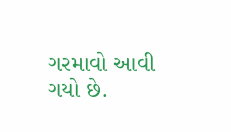ગરમાવો આવી ગયો છે.